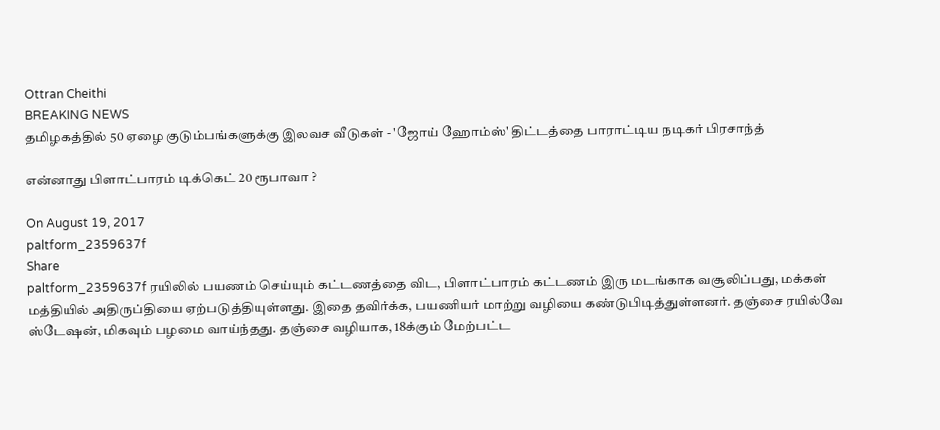Ottran Cheithi
BREAKING NEWS
தமிழகத்தில் 50 ஏழை குடும்பங்களுக்கு இலவச வீடுகள் - 'ஜோய் ஹோம்ஸ்' திட்டத்தை பாராட்டிய நடிகர் பிரசாந்த்

என்னாது பிளாட்பாரம் டிக்கெட் 20 ரூபாவா ?

On August 19, 2017
paltform_2359637f
Share
paltform_2359637f ரயிலில் பயணம் செய்யும் கட்டணத்தை விட, பிளாட்பாரம் கட்டணம் இரு மடங்காக வசூலிப்பது, மக்கள் மத்தியில் அதிருப்தியை ஏற்படுத்தியுள்ளது. இதை தவிர்க்க, பயணியர் மாற்று வழியை கண்டுபிடித்துள்ளனர். தஞ்சை ரயில்வே ஸ்டேஷன், மிகவும் பழமை வாய்ந்தது. தஞ்சை வழியாக, 18க்கும் மேற்பட்ட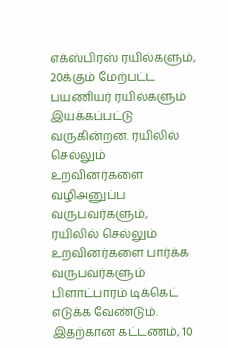எக்ஸ்பிரஸ் ரயில்களும், 20க்கும் மேற்பட்ட பயணியர் ரயில்களும் இயக்கப்பட்டு வருகின்றன. ரயிலில் செல்லும் உறவினர்களை வழிஅனுப்ப வருபவர்களும், ரயிலில் செல்லும் உறவினர்களை பார்க்க வருபவர்களும் பிளாட்பாரம் டிக்கெட் எடுக்க வேண்டும். இதற்கான கட்டணம், 10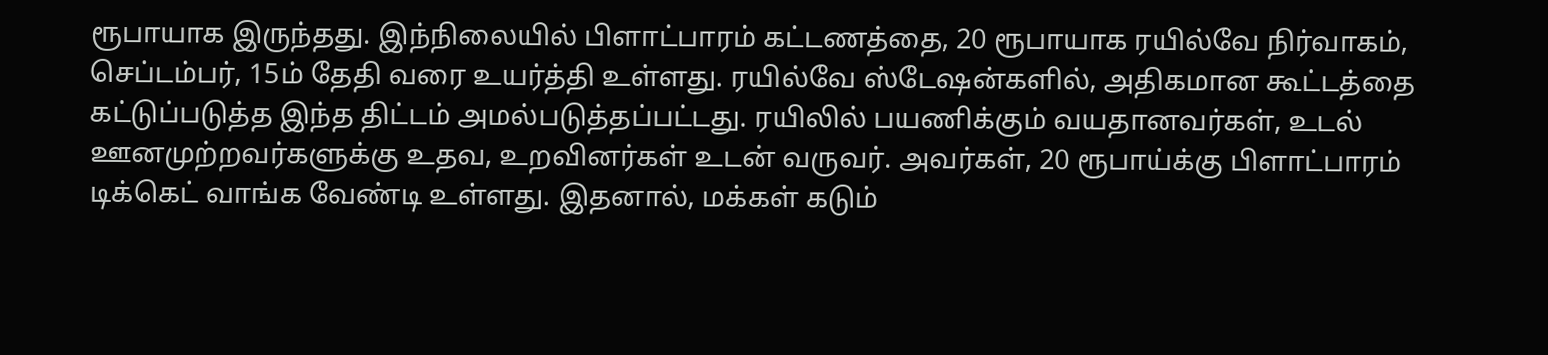ரூபாயாக இருந்தது. இந்நிலையில் பிளாட்பாரம் கட்டணத்தை, 20 ரூபாயாக ரயில்வே நிர்வாகம், செப்டம்பர், 15ம் தேதி வரை உயர்த்தி உள்ளது. ரயில்வே ஸ்டேஷன்களில், அதிகமான கூட்டத்தை கட்டுப்படுத்த இந்த திட்டம் அமல்படுத்தப்பட்டது. ரயிலில் பயணிக்கும் வயதானவர்கள், உடல் ஊனமுற்றவர்களுக்கு உதவ, உறவினர்கள் உடன் வருவர். அவர்கள், 20 ரூபாய்க்கு பிளாட்பாரம் டிக்கெட் வாங்க வேண்டி உள்ளது. இதனால், மக்கள் கடும்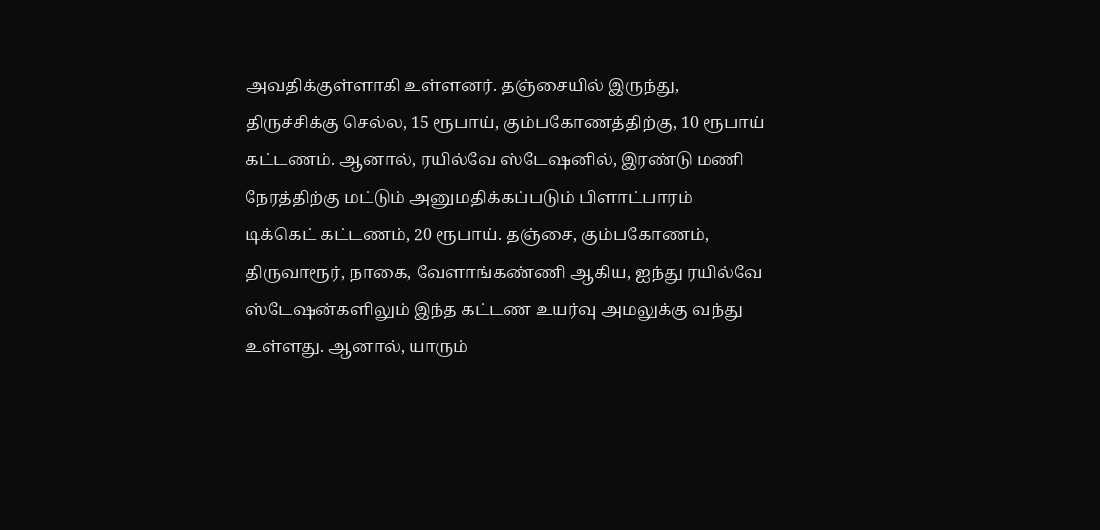அவதிக்குள்ளாகி உள்ளனர். தஞ்சையில் இருந்து, திருச்சிக்கு செல்ல, 15 ரூபாய், கும்பகோணத்திற்கு, 10 ரூபாய் கட்டணம். ஆனால், ரயில்வே ஸ்டேஷனில், இரண்டு மணி நேரத்திற்கு மட்டும் அனுமதிக்கப்படும் பிளாட்பாரம் டிக்கெட் கட்டணம், 20 ரூபாய். தஞ்சை, கும்பகோணம், திருவாரூர், நாகை, வேளாங்கண்ணி ஆகிய, ஐந்து ரயில்வே ஸ்டேஷன்களிலும் இந்த கட்டண உயர்வு அமலுக்கு வந்து உள்ளது. ஆனால், யாரும்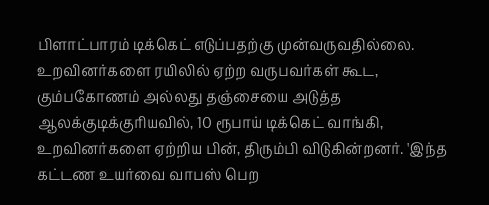பிளாட்பாரம் டிக்கெட் எடுப்பதற்கு முன்வருவதில்லை. உறவினர்களை ரயிலில் ஏற்ற வருபவர்கள் கூட, கும்பகோணம் அல்லது தஞ்சையை அடுத்த ஆலக்குடிக்குரியவில், 10 ரூபாய் டிக்கெட் வாங்கி, உறவினர்களை ஏற்றிய பின், திரும்பி விடுகின்றனர். 'இந்த கட்டண உயர்வை வாபஸ் பெற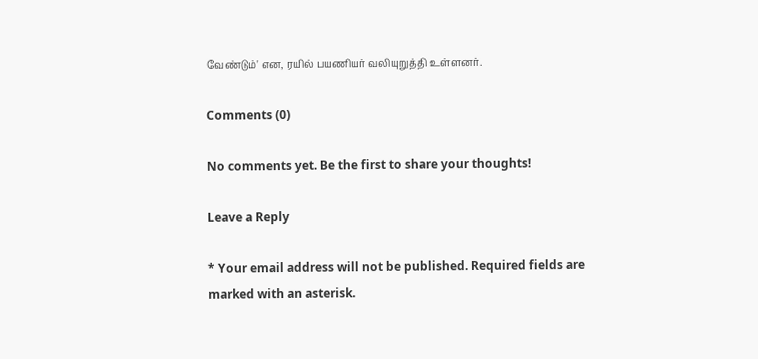வேண்டும்' என, ரயில் பயணியர் வலியுறுத்தி உள்ளனர்.

Comments (0)

No comments yet. Be the first to share your thoughts!

Leave a Reply

* Your email address will not be published. Required fields are marked with an asterisk.